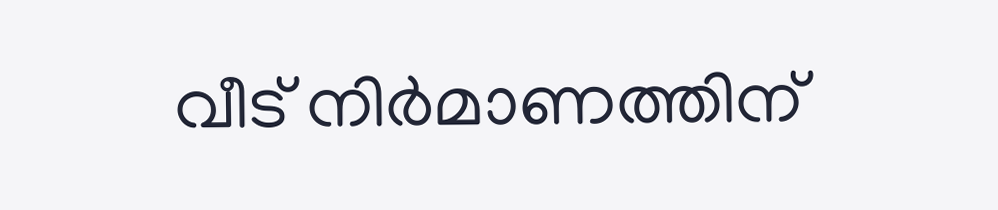വീട് നിര്‍മാണത്തിന്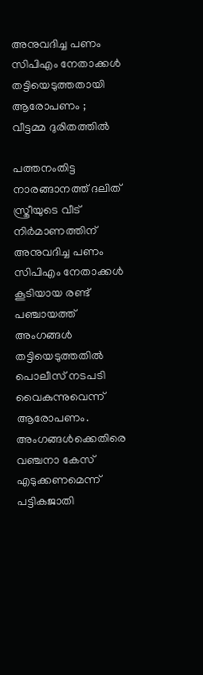അനുവദിച്ച പണം സിപിഎം നേതാക്കള്‍ തട്ടിയെടുത്തതായി ആരോപണം ; വീട്ടമ്മ ദുരിതത്തില്‍

പത്തനംതിട്ട നാരങ്ങാനത്ത് ദലിത് സ്ത്രീയുടെ വീട് നിര്‍മാണത്തിന് അനുവദിച്ച പണം സിപിഎം നേതാക്കള്‍ കൂടിയായ രണ്ട് പഞ്ചായത്ത് അംഗങ്ങള്‍ തട്ടിയെടുത്തതില്‍ പൊലീസ് നടപടി വൈകുന്നുവെന്ന് ആരോപണം. അംഗങ്ങള്‍ക്കെതിരെ വഞ്ചനാ കേസ് എടുക്കണമെന്ന് പട്ടികജാതി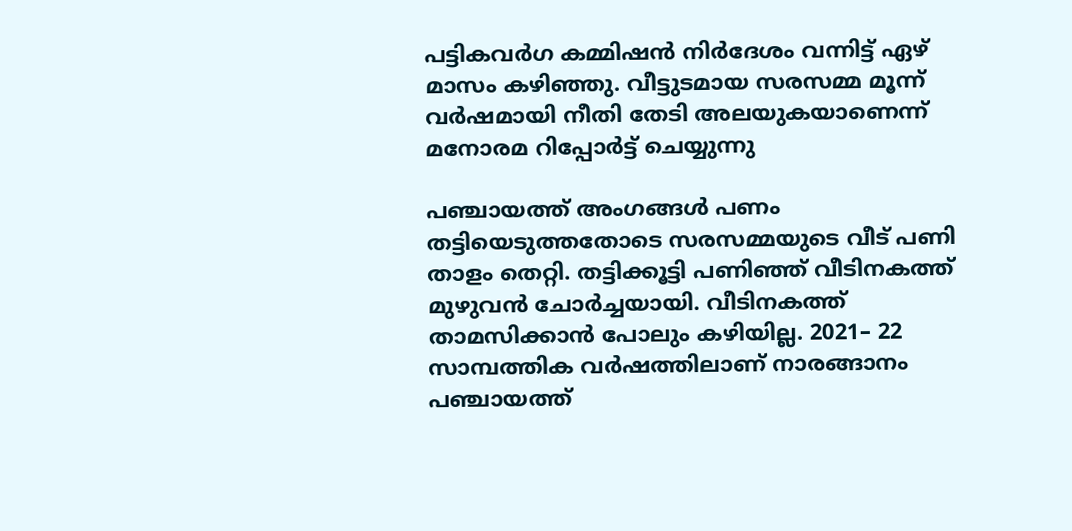പട്ടികവര്‍ഗ കമ്മിഷന്‍ നിര്‍ദേശം വന്നിട്ട് ഏഴ് മാസം കഴിഞ്ഞു. വീട്ടുടമായ സരസമ്മ മൂന്ന് വര്‍ഷമായി നീതി തേടി അലയുകയാണെന്ന് മനോരമ റിപ്പോർട്ട് ചെയ്യുന്നു

പഞ്ചായത്ത് അംഗങ്ങള്‍ പണം തട്ടിയെടുത്തതോടെ സരസമ്മയുടെ വീട് പണി താളം തെറ്റി. തട്ടിക്കൂട്ടി പണിഞ്ഞ് വീടിനകത്ത് മുഴുവന്‍ ചോര്‍ച്ചയായി. വീടിനകത്ത് താമസിക്കാന്‍ പോലും കഴിയില്ല. 2021– 22 സാമ്പത്തിക വര്‍ഷത്തിലാണ് നാരങ്ങാനം പഞ്ചായത്ത്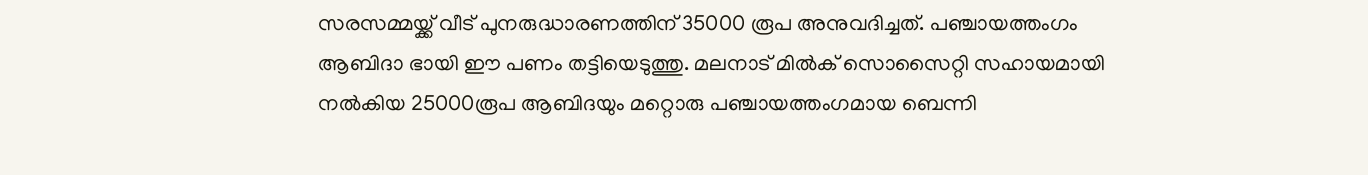സരസമ്മയ്ക്ക് വീട് പുനരുദ്ധാരണത്തിന് 35000 രൂപ അനുവദിച്ചത്. പഞ്ചായത്തംഗം ആബിദാ ഭായി ഈ പണം തട്ടിയെടുത്തു. മലനാട് മില്‍ക് സൊസൈറ്റി സഹായമായി നല്‍കിയ 25000രൂപ ആബിദയും മറ്റൊരു പഞ്ചായത്തംഗമായ ബെന്നി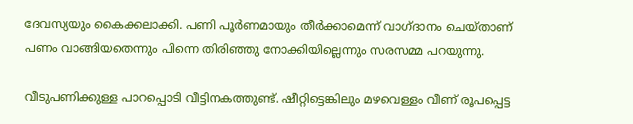ദേവസ്യയും കൈക്കലാക്കി. പണി പൂര്‍ണമായും തീര്‍ക്കാമെന്ന് വാഗ്ദാനം ചെയ്താണ് പണം വാങ്ങിയതെന്നും പിന്നെ തിരിഞ്ഞു നോക്കിയില്ലെന്നും സരസമ്മ പറയുന്നു.

വീടുപണിക്കുള്ള പാറപ്പൊടി വീട്ടിനകത്തുണ്ട്. ഷീറ്റിട്ടെങ്കിലും മഴവെള്ളം വീണ് രൂപപ്പെട്ട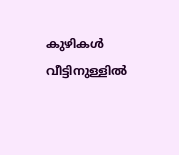കുഴികള്‍ വീട്ടിനുള്ളില്‍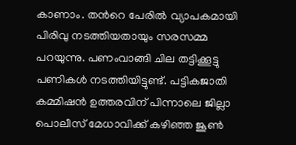കാണാം. തന്‍റെ പേരില്‍ വ്യാപകമായി പിരിവു നടത്തിയതായും സരസമ്മ പറയുന്നു. പണംവാങ്ങി ചില തട്ടിക്കൂട്ടു പണികള്‍ നടത്തിയിട്ടുണ്ട്. പട്ടികജാതി കമ്മിഷന്‍ ഉത്തരവിന് പിന്നാലെ ജില്ലാ പൊലീസ് മേധാവിക്ക് കഴിഞ്ഞ ജൂണ്‍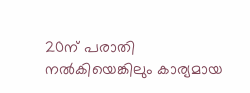20ന് പരാതി നല്‍കിയെങ്കിലും കാര്യമായ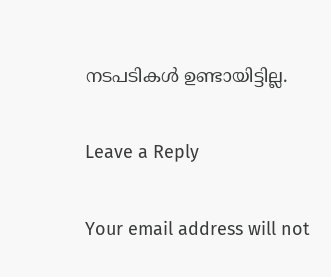നടപടികള്‍ ഉണ്ടായിട്ടില്ല.

Leave a Reply

Your email address will not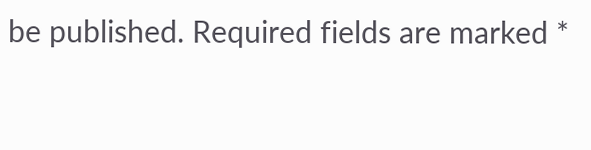be published. Required fields are marked *